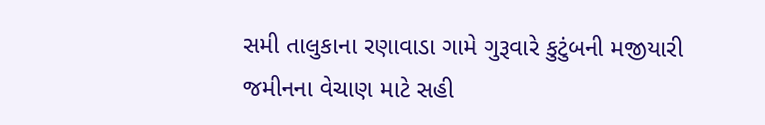સમી તાલુકાના રણાવાડા ગામે ગુરૂવારે કુટુંબની મજીયારી જમીનના વેચાણ માટે સહી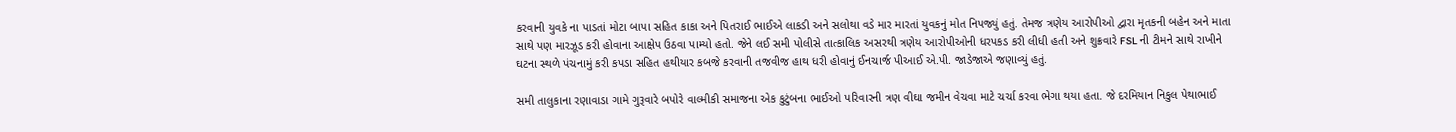કરવાની યુવકે ના પાડતાં મોટા બાપા સહિત કાકા અને પિતરાઈ ભાઈએ લાકડી અને સલોથા વડે માર મારતાં યુવકનું મોત નિપજ્યું હતું. તેમજ ત્રણેય આરોપીઓ દ્વારા મૃતકની બહેન અને માતા સાથે પણ મારઝૂડ કરી હોવાના આક્ષેપ ઉઠવા પામ્યો હતો. જેને લઈ સમી પોલીસે તાત્કાલિક અસરથી ત્રણેય આરોપીઓની ધરપકડ કરી લીધી હતી અને શુક્રવારે FSL ની ટીમને સાથે રાખીને ઘટના સ્થળે પંચનામું કરી કપડા સહિત હથીયાર કબજે કરવાની તજવીજ હાથ ધરી હોવાનું ઈનચાર્જ પીઆઈ એ.પી. જાડેજાએ જણાવ્યું હતું.

સમી તાલુકાના રણાવાડા ગામે ગુરૂવારે બપોરે વાલ્મીકી સમાજના એક કુટુંબના ભાઈઓ પરિવારની ત્રણ વીઘા જમીન વેચવા માટે ચર્ચા કરવા ભેગા થયા હતા. જે દરમિયાન નિકુલ પેથાભાઈ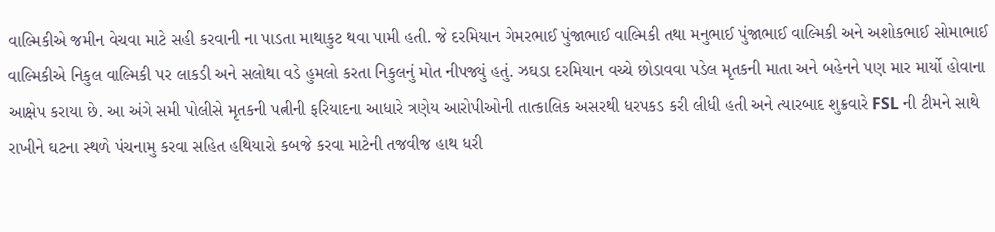વાલ્મિકીએ જમીન વેચવા માટે સહી કરવાની ના પાડતા માથાકુટ થવા પામી હતી. જે દરમિયાન ગેમરભાઈ પુંજાભાઈ વાલ્મિકી તથા મનુભાઈ પુંજાભાઈ વાલ્મિકી અને અશોકભાઈ સોમાભાઈ વાલ્મિકીએ નિકુલ વાલ્મિકી પર લાકડી અને સલોથા વડે હુમલો કરતા નિકુલનું મોત નીપજ્યું હતું. ઝઘડા દરમિયાન વચ્ચે છોડાવવા પડેલ મૃતકની માતા અને બહેનને પણ માર માર્યો હોવાના આક્ષેપ કરાયા છે. આ અંગે સમી પોલીસે મૃતકની પત્નીની ફરિયાદના આધારે ત્રણેય આરોપીઓની તાત્કાલિક અસરથી ધરપકડ કરી લીધી હતી અને ત્યારબાદ શુક્રવારે FSL ની ટીમને સાથે રાખીને ઘટના સ્થળે પંચનામુ કરવા સહિત હથિયારો કબજે કરવા માટેની તજવીજ હાથ ધરી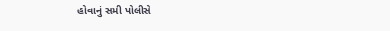હોવાનું સમી પોલીસે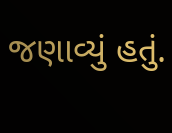જણાવ્યું હતું.